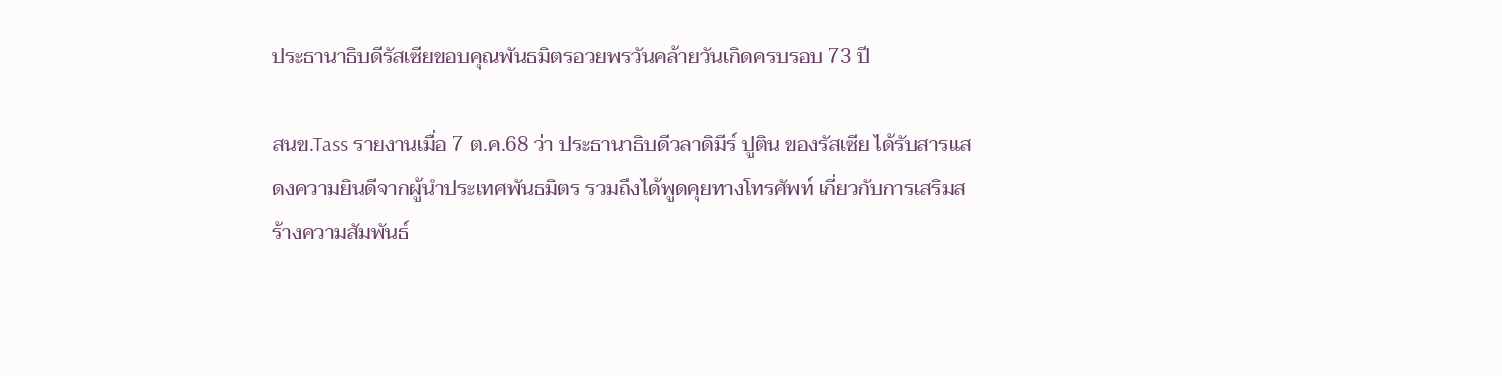ประธานาธิบดีรัสเซียขอบคุณพันธมิตรอวยพรวันคล้ายวันเกิดครบรอบ 73 ปี

สนข.Tass รายงานเมื่อ 7 ต.ค.68 ว่า ประธานาธิบดีวลาดิมีร์ ปูติน ของรัสเซีย ได้รับสารแสดงความยินดีจากผู้นำประเทศพันธมิตร รวมถึงได้พูดคุยทางโทรศัพท์ เกี่ยวกับการเสริมสร้างความสัมพันธ์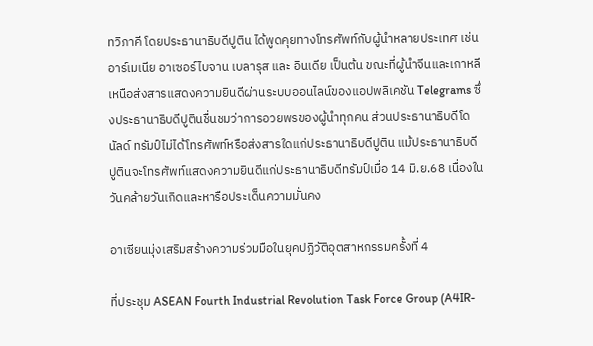ทวิภาคี โดยประธานาธิบดีปูติน ได้พูดคุยทางโทรศัพท์กับผู้นำหลายประเทศ เช่น อาร์เมเนีย อาเซอร์ไบจาน เบลารุส และ อินเดีย เป็นต้น ขณะที่ผู้นำจีนและเกาหลีเหนือส่งสารแสดงความยินดีผ่านระบบออนไลน์ของแอปพลิเคชัน Telegrams ซึ่งประธานาธิบดีปูตินชื่นชมว่าการอวยพรของผู้นำทุกคน ส่วนประธานาธิบดีโดนัลด์ ทรัมป์ไม่ได้โทรศัพท์หรือส่งสารใดแก่ประธานาธิบดีปูติน แม้ประธานาธิบดีปูตินจะโทรศัพท์แสดงความยินดีแก่ประธานาธิบดีทรัมป์เมื่อ 14 มิ.ย.68 เนื่องในวันคล้ายวันเกิดและหารือประเด็นความมั่นคง

อาเซียนมุ่งเสริมสร้างความร่วมมือในยุคปฏิวัติอุตสาหกรรมครั้งที่ 4

ที่ประชุม ASEAN Fourth Industrial Revolution Task Force Group (A4IR-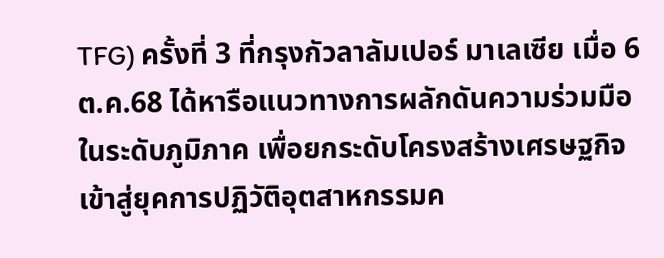TFG) ครั้งที่ 3 ที่กรุงกัวลาลัมเปอร์ มาเลเซีย เมื่อ 6 ต.ค.68 ได้หารือแนวทางการผลักดันความร่วมมือในระดับภูมิภาค เพื่อยกระดับโครงสร้างเศรษฐกิจเข้าสู่ยุคการปฏิวัติอุตสาหกรรมค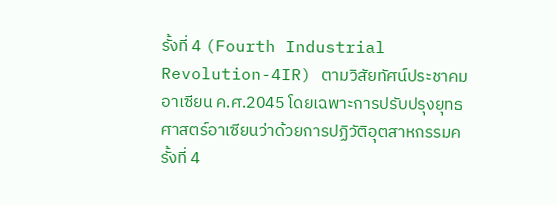รั้งที่ 4 (Fourth Industrial Revolution-4IR) ตามวิสัยทัศน์ประชาคมอาเซียน ค.ศ.2045 โดยเฉพาะการปรับปรุงยุทธศาสตร์อาเซียนว่าด้วยการปฏิวัติอุตสาหกรรมครั้งที่ 4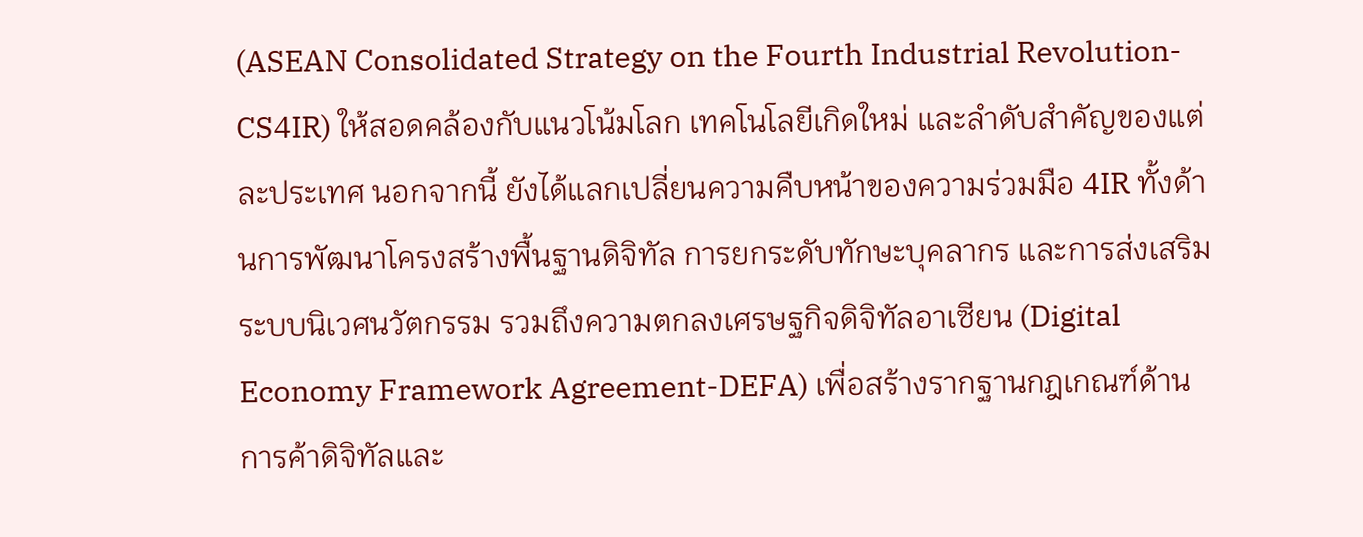(ASEAN Consolidated Strategy on the Fourth Industrial Revolution-CS4IR) ให้สอดคล้องกับแนวโน้มโลก เทคโนโลยีเกิดใหม่ และลำดับสำคัญของแต่ละประเทศ นอกจากนี้ ยังได้แลกเปลี่ยนความคืบหน้าของความร่วมมือ 4IR ทั้งด้านการพัฒนาโครงสร้างพื้นฐานดิจิทัล การยกระดับทักษะบุคลากร และการส่งเสริมระบบนิเวศนวัตกรรม รวมถึงความตกลงเศรษฐกิจดิจิทัลอาเซียน (Digital Economy Framework Agreement-DEFA) เพื่อสร้างรากฐานกฎเกณฑ์ด้านการค้าดิจิทัลและ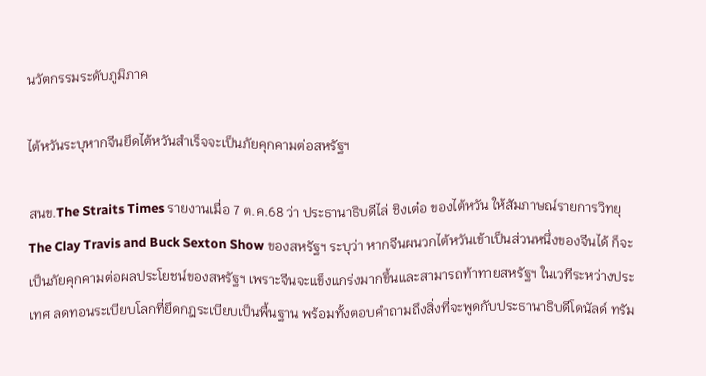นวัตกรรมระดับภูมิภาค

ไต้หวันระบุหากจีนยึดไต้หวันสำเร็จจะเป็นภัยคุกคามต่อสหรัฐฯ

สนข.The Straits Times รายงานเมื่อ 7 ต.ค.68 ว่า ประธานาธิบดีไล่ ชิงเต๋อ ของไต้หวัน ให้สัมภาษณ์รายการวิทยุ The Clay Travis and Buck Sexton Show ของสหรัฐฯ ระบุว่า หากจีนผนวกไต้หวันเข้าเป็นส่วนหนึ่งของจีนได้ ก็จะเป็นภัยคุกคามต่อผลประโยชน์ของสหรัฐฯ เพราะจีนจะแข็งแกร่งมากขึ้นและสามารถท้าทายสหรัฐฯ ในเวทีระหว่างประเทศ ลดทอนระเบียบโลกที่ยึดกฎระเบียบเป็นพื้นฐาน พร้อมทั้งตอบคำถามถึงสิ่งที่จะพูดกับประธานาธิบดีโดนัลด์ ทรัม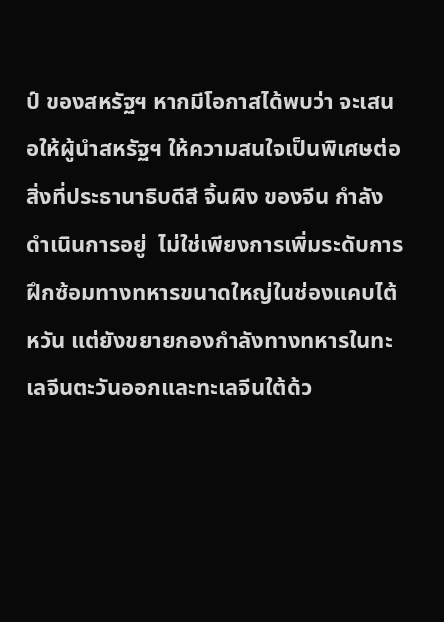ป์ ของสหรัฐฯ หากมีโอกาสได้พบว่า จะเสนอให้ผู้นำสหรัฐฯ ให้ความสนใจเป็นพิเศษต่อสิ่งที่ประธานาธิบดีสี จิ้นผิง ของจีน กำลังดำเนินการอยู่  ไม่ใช่เพียงการเพิ่มระดับการฝึกซ้อมทางทหารขนาดใหญ่ในช่องแคบไต้หวัน แต่ยังขยายกองกำลังทางทหารในทะเลจีนตะวันออกและทะเลจีนใต้ด้ว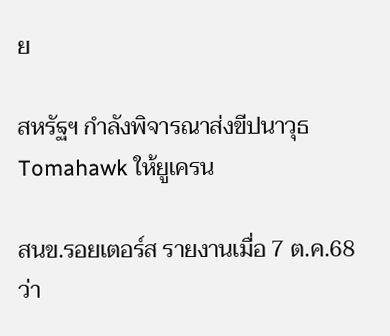ย

สหรัฐฯ กำลังพิจารณาส่งขีปนาวุธ Tomahawk ให้ยูเครน

สนข.รอยเตอร์ส รายงานเมื่อ 7 ต.ค.68 ว่า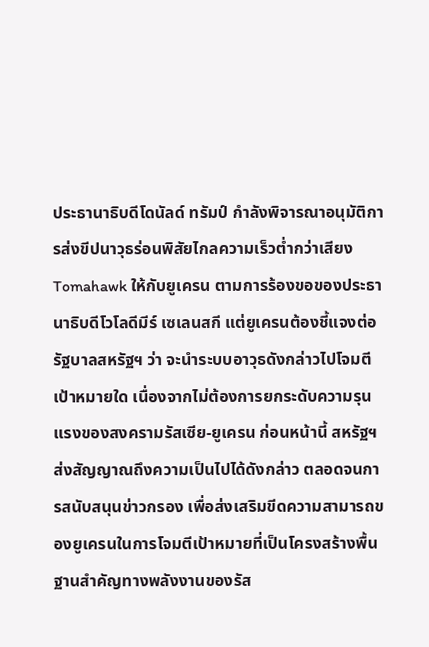ประธานาธิบดีโดนัลด์ ทรัมป์ กำลังพิจารณาอนุมัติการส่งขีปนาวุธร่อนพิสัยไกลความเร็วต่ำกว่าเสียง Tomahawk ให้กับยูเครน ตามการร้องขอของประธานาธิบดีโวโลดีมีร์ เซเลนสกี แต่ยูเครนต้องชี้แจงต่อรัฐบาลสหรัฐฯ ว่า จะนำระบบอาวุธดังกล่าวไปโจมตีเป้าหมายใด เนื่องจากไม่ต้องการยกระดับความรุนแรงของสงครามรัสเซีย-ยูเครน ก่อนหน้านี้ สหรัฐฯ ส่งสัญญาณถึงความเป็นไปได้ดังกล่าว ตลอดจนการสนับสนุนข่าวกรอง เพื่อส่งเสริมขีดความสามารถของยูเครนในการโจมตีเป้าหมายที่เป็นโครงสร้างพื้นฐานสำคัญทางพลังงานของรัส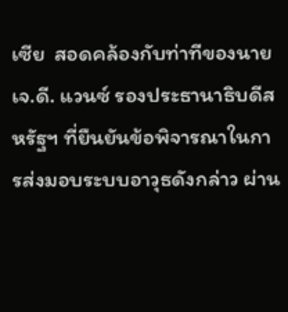เซีย  สอดคล้องกับท่าทีของนายเจ.ดี. แวนซ์ รองประธานาธิบดีสหรัฐฯ ที่ยืนยันข้อพิจารณาในการส่งมอบระบบอาวุธดังกล่าว ผ่าน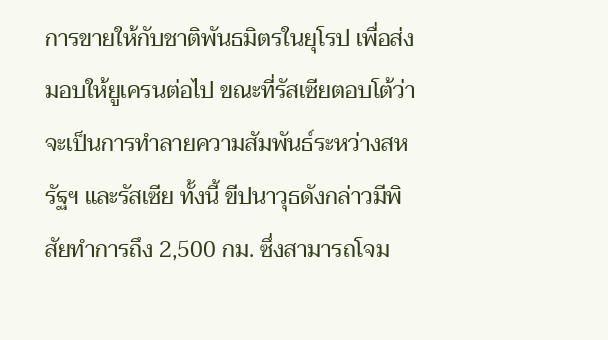การขายให้กับชาติพันธมิตรในยุโรป เพื่อส่งมอบให้ยูเครนต่อไป ขณะที่รัสเซียตอบโต้ว่าจะเป็นการทำลายความสัมพันธ์ระหว่างสหรัฐฯ และรัสเซีย ทั้งนี้ ขีปนาวุธดังกล่าวมีพิสัยทำการถึง 2,500 กม. ซึ่งสามารถโจม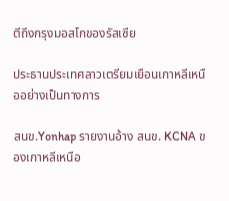ตีถึงกรุงมอสโกของรัสเซีย

ประธานประเทศลาวเตรียมเยือนเกาหลีเหนืออย่างเป็นทางการ

สนข.Yonhap รายงานอ้าง สนข. KCNA ของเกาหลีเหนือ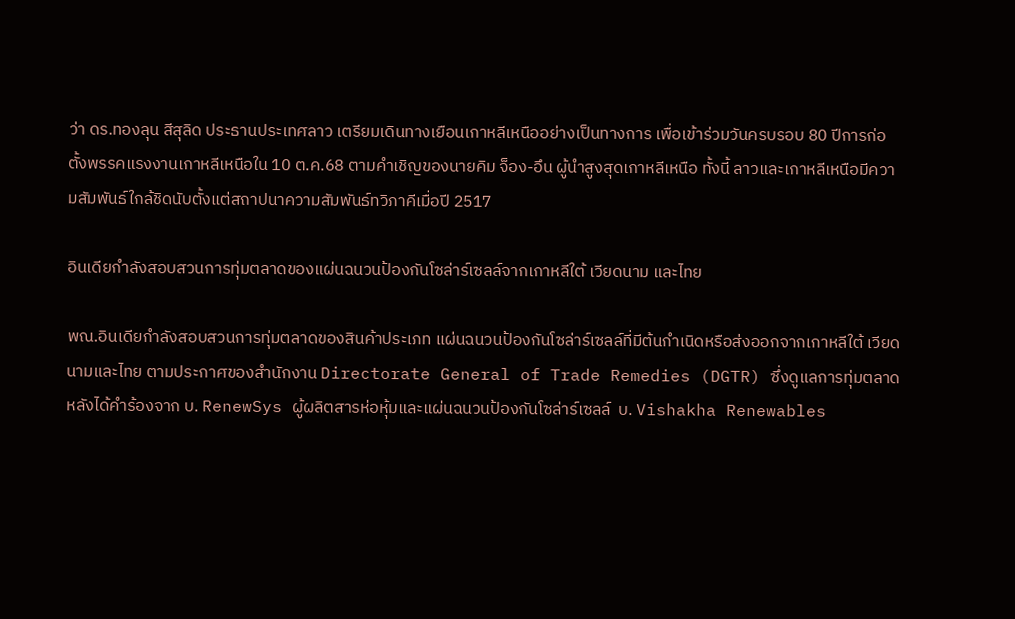ว่า ดร.ทองลุน สีสุลิด ประธานประเทศลาว เตรียมเดินทางเยือนเกาหลีเหนืออย่างเป็นทางการ เพื่อเข้าร่วมวันครบรอบ 80 ปีการก่อตั้งพรรคแรงงานเกาหลีเหนือใน 10 ต.ค.68 ตามคำเชิญของนายคิม จ็อง-อึน ผู้นำสูงสุดเกาหลีเหนือ ทั้งนี้ ลาวและเกาหลีเหนือมีความสัมพันธ์ใกล้ชิดนับตั้งแต่สถาปนาความสัมพันธ์ทวิภาคีเมื่อปี 2517

อินเดียกำลังสอบสวนการทุ่มตลาดของแผ่นฉนวนป้องกันโซล่าร์เซลล์จากเกาหลีใต้ เวียดนาม และไทย

พณ.อินเดียกำลังสอบสวนการทุ่มตลาดของสินค้าประเภท แผ่นฉนวนป้องกันโซล่าร์เซลล์ที่มีต้นกำเนิดหรือส่งออกจากเกาหลีใต้ เวียดนามและไทย ตามประกาศของสำนักงาน Directorate General of Trade Remedies (DGTR) ซึ่งดูแลการทุ่มตลาด หลังได้คำร้องจาก บ. RenewSys ผู้ผลิตสารห่อหุ้มและแผ่นฉนวนป้องกันโซล่าร์เซลล์  บ. Vishakha Renewables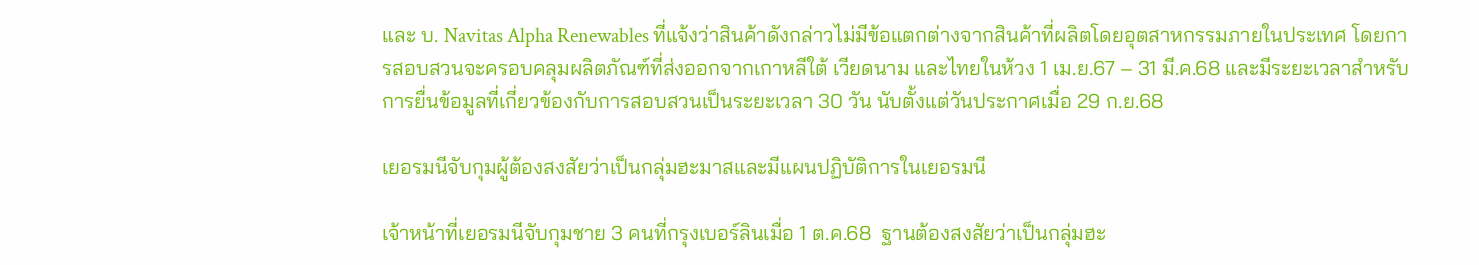และ บ. Navitas Alpha Renewables ที่แจ้งว่าสินค้าดังกล่าวไม่มีข้อแตกต่างจากสินค้าที่ผลิตโดยอุตสาหกรรมภายในประเทศ โดยการสอบสวนจะครอบคลุมผลิตภัณฑ์ที่ส่งออกจากเกาหลีใต้ เวียดนาม และไทยในห้วง 1 เม.ย.67 – 31 มี.ค.68 และมีระยะเวลาสำหรับการยื่นข้อมูลที่เกี่ยวข้องกับการสอบสวนเป็นระยะเวลา 30 วัน นับตั้งแต่วันประกาศเมื่อ 29 ก.ย.68

เยอรมนีจับกุมผู้ต้องสงสัยว่าเป็นกลุ่มฮะมาสและมีแผนปฏิบัติการในเยอรมนี

เจ้าหน้าที่เยอรมนีจับกุมชาย 3 คนที่กรุงเบอร์ลินเมื่อ 1 ต.ค.68  ฐานต้องสงสัยว่าเป็นกลุ่มฮะ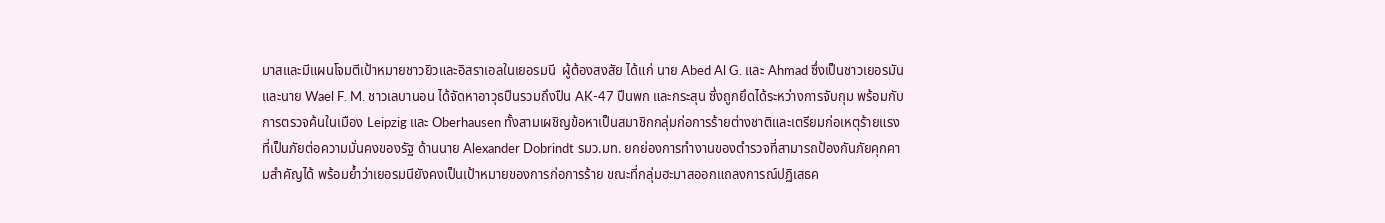มาสและมีแผนโจมตีเป้าหมายชาวยิวและอิสราเอลในเยอรมนี  ผู้ต้องสงสัย ได้แก่ นาย Abed Al G. และ Ahmad ซึ่งเป็นชาวเยอรมัน และนาย Wael F. M. ชาวเลบานอน ได้จัดหาอาวุธปืนรวมถึงปืน AK-47 ปืนพก และกระสุน ซึ่งถูกยึดได้ระหว่างการจับกุม พร้อมกับการตรวจค้นในเมือง Leipzig และ Oberhausen ทั้งสามเผชิญข้อหาเป็นสมาชิกกลุ่มก่อการร้ายต่างชาติและเตรียมก่อเหตุร้ายแรงที่เป็นภัยต่อความมั่นคงของรัฐ ด้านนาย Alexander Dobrindt รมว.มท. ยกย่องการทำงานของตำรวจที่สามารถป้องกันภัยคุกคามสำคัญได้ พร้อมย้ำว่าเยอรมนียังคงเป็นเป้าหมายของการก่อการร้าย ขณะที่กลุ่มฮะมาสออกแถลงการณ์ปฏิเสธค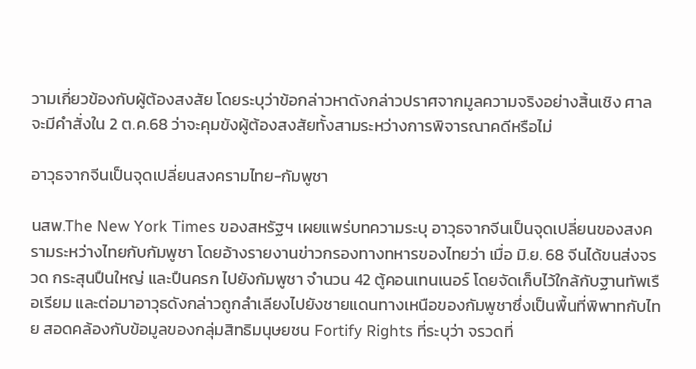วามเกี่ยวข้องกับผู้ต้องสงสัย โดยระบุว่าข้อกล่าวหาดังกล่าวปราศจากมูลความจริงอย่างสิ้นเชิง ศาลจะมีคำสั่งใน 2 ต.ค.68 ว่าจะคุมขังผู้ต้องสงสัยทั้งสามระหว่างการพิจารณาคดีหรือไม่

อาวุธจากจีนเป็นจุดเปลี่ยนสงครามไทย-กัมพูชา

นสพ.The New York Times ของสหรัฐฯ เผยแพร่บทความระบุ อาวุธจากจีนเป็นจุดเปลี่ยนของสงครามระหว่างไทยกับกัมพูชา โดยอ้างรายงานข่าวกรองทางทหารของไทยว่า เมื่อ มิ.ย. 68 จีนได้ขนส่งจรวด กระสุนปืนใหญ่ และปืนครก ไปยังกัมพูชา จำนวน 42 ตู้คอนเทนเนอร์ โดยจัดเก็บไว้ใกล้กับฐานทัพเรือเรียม และต่อมาอาวุธดังกล่าวถูกลำเลียงไปยังชายแดนทางเหนือของกัมพูชาซึ่งเป็นพื้นที่พิพาทกับไทย สอดคล้องกับข้อมูลของกลุ่มสิทธิมนุษยชน Fortify Rights ที่ระบุว่า จรวดที่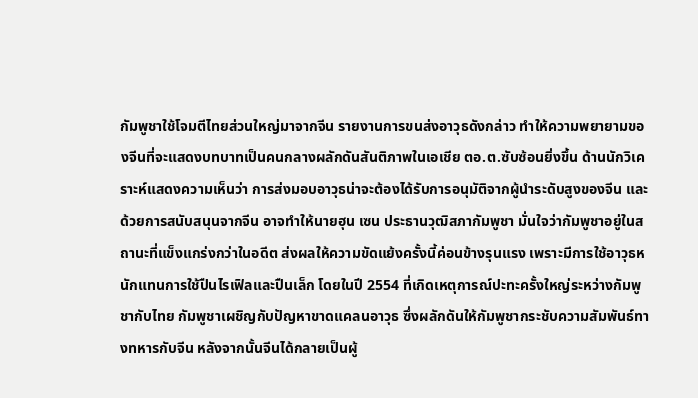กัมพูชาใช้โจมตีไทยส่วนใหญ่มาจากจีน รายงานการขนส่งอาวุธดังกล่าว ทำให้ความพยายามของจีนที่จะแสดงบทบาทเป็นคนกลางผลักดันสันติภาพในเอเชีย ตอ.ต.ซับซ้อนยิ่งขึ้น ด้านนักวิเคราะห์แสดงความเห็นว่า การส่งมอบอาวุธน่าจะต้องได้รับการอนุมัติจากผู้นำระดับสูงของจีน และด้วยการสนับสนุนจากจีน อาจทำให้นายฮุน เซน ประธานวุฒิสภากัมพูชา มั่นใจว่ากัมพูชาอยู่ในสถานะที่แข็งแกร่งกว่าในอดีต ส่งผลให้ความขัดแย้งครั้งนี้ค่อนข้างรุนแรง เพราะมีการใช้อาวุธหนักแทนการใช้ปืนไรเฟิลและปืนเล็ก โดยในปี 2554 ที่เกิดเหตุการณ์ปะทะครั้งใหญ่ระหว่างกัมพูชากับไทย กัมพูชาเผชิญกับปัญหาขาดแคลนอาวุธ ซึ่งผลักดันให้กัมพูชากระชับความสัมพันธ์ทางทหารกับจีน หลังจากนั้นจีนได้กลายเป็นผู้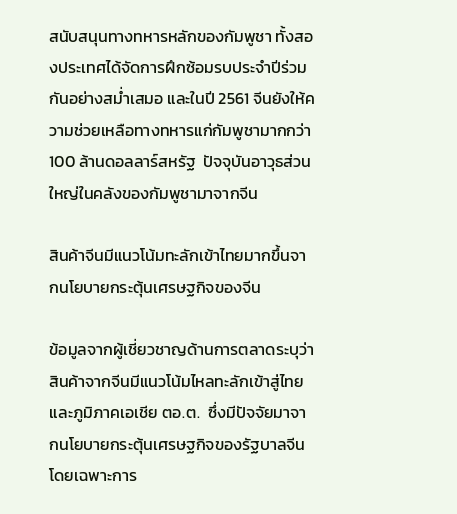สนับสนุนทางทหารหลักของกัมพูชา ทั้งสองประเทศได้จัดการฝึกซ้อมรบประจำปีร่วมกันอย่างสม่ำเสมอ และในปี 2561 จีนยังให้ความช่วยเหลือทางทหารแก่กัมพูชามากกว่า 100 ล้านดอลลาร์สหรัฐ  ปัจจุบันอาวุธส่วนใหญ่ในคลังของกัมพูชามาจากจีน

สินค้าจีนมีแนวโน้มทะลักเข้าไทยมากขึ้นจากนโยบายกระตุ้นเศรษฐกิจของจีน

ข้อมูลจากผู้เชี่ยวชาญด้านการตลาดระบุว่า สินค้าจากจีนมีแนวโน้มไหลทะลักเข้าสู่ไทย และภูมิภาคเอเชีย ตอ.ต.  ซึ่งมีปัจจัยมาจากนโยบายกระตุ้นเศรษฐกิจของรัฐบาลจีน โดยเฉพาะการ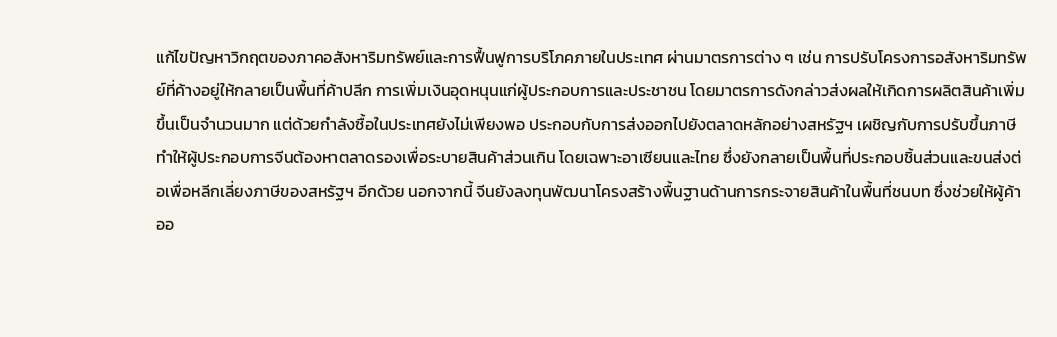แก้ไขปัญหาวิกฤตของภาคอสังหาริมทรัพย์และการฟื้นฟูการบริโภคภายในประเทศ ผ่านมาตรการต่าง ๆ เช่น การปรับโครงการอสังหาริมทรัพย์ที่ค้างอยู่ให้กลายเป็นพื้นที่ค้าปลีก การเพิ่มเงินอุดหนุนแก่ผู้ประกอบการและประชาชน โดยมาตรการดังกล่าวส่งผลให้เกิดการผลิตสินค้าเพิ่มขึ้นเป็นจำนวนมาก แต่ด้วยกำลังซื้อในประเทศยังไม่เพียงพอ ประกอบกับการส่งออกไปยังตลาดหลักอย่างสหรัฐฯ เผชิญกับการปรับขึ้นภาษี ทำให้ผู้ประกอบการจีนต้องหาตลาดรองเพื่อระบายสินค้าส่วนเกิน โดยเฉพาะอาเซียนและไทย ซึ่งยังกลายเป็นพื้นที่ประกอบชิ้นส่วนและขนส่งต่อเพื่อหลีกเลี่ยงภาษีของสหรัฐฯ อีกด้วย นอกจากนี้ จีนยังลงทุนพัฒนาโครงสร้างพื้นฐานด้านการกระจายสินค้าในพื้นที่ชนบท ซึ่งช่วยให้ผู้ค้าออ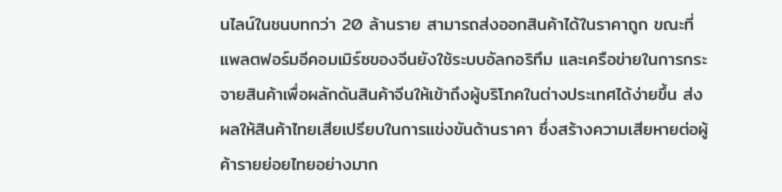นไลน์ในชนบทกว่า 20 ล้านราย สามารถส่งออกสินค้าได้ในราคาถูก ขณะที่แพลตฟอร์มอีคอมเมิร์ซของจีนยังใช้ระบบอัลกอริทึม และเครือข่ายในการกระจายสินค้าเพื่อผลักดันสินค้าจีนให้เข้าถึงผู้บริโภคในต่างประเทศได้ง่ายขึ้น ส่งผลให้สินค้าไทยเสียเปรียบในการแข่งขันด้านราคา ซึ่งสร้างความเสียหายต่อผู้ค้ารายย่อยไทยอย่างมาก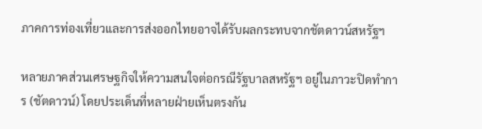ภาคการท่องเที่ยวและการส่งออกไทยอาจได้รับผลกระทบจากชัตดาวน์สหรัฐฯ

หลายภาคส่วนเศรษฐกิจให้ความสนใจต่อกรณีรัฐบาลสหรัฐฯ อยู่ในภาวะปิดทำการ (ชัตดาวน์) โดยประเด็นที่หลายฝ่ายเห็นตรงกัน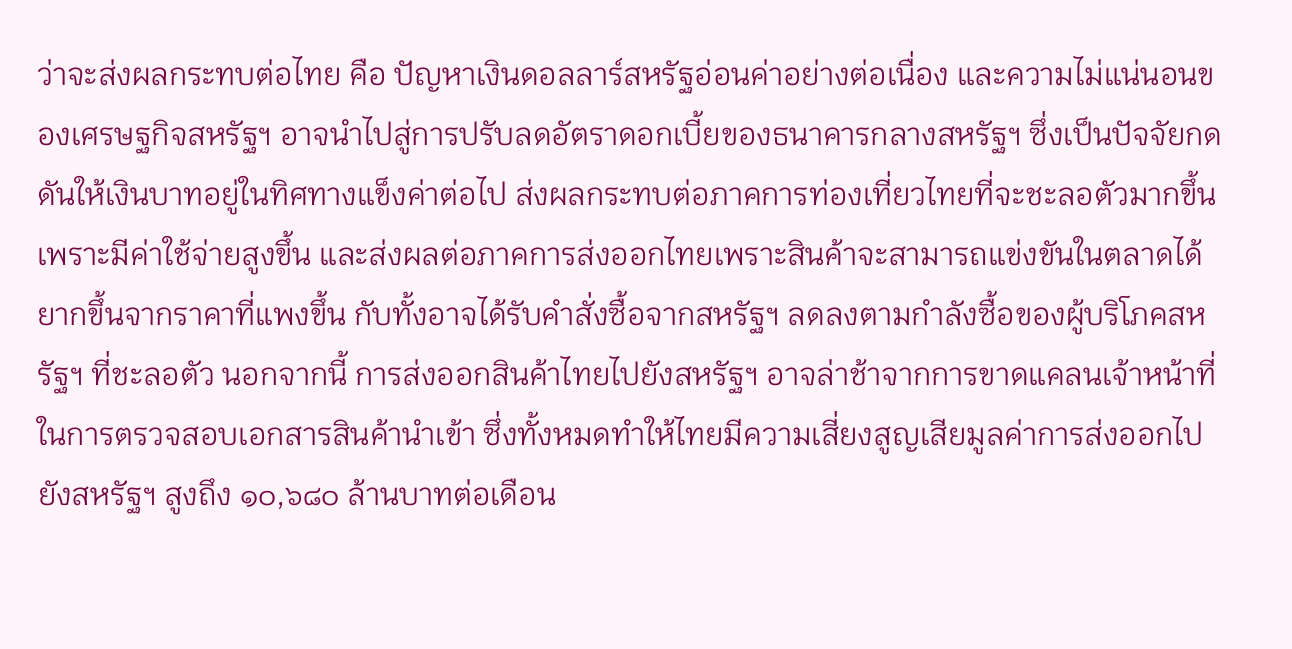ว่าจะส่งผลกระทบต่อไทย คือ ปัญหาเงินดอลลาร์สหรัฐอ่อนค่าอย่างต่อเนื่อง และความไม่แน่นอนของเศรษฐกิจสหรัฐฯ อาจนำไปสู่การปรับลดอัตราดอกเบี้ยของธนาคารกลางสหรัฐฯ ซึ่งเป็นปัจจัยกดดันให้เงินบาทอยู่ในทิศทางแข็งค่าต่อไป ส่งผลกระทบต่อภาคการท่องเที่ยวไทยที่จะชะลอตัวมากขึ้น เพราะมีค่าใช้จ่ายสูงขึ้น และส่งผลต่อภาคการส่งออกไทยเพราะสินค้าจะสามารถแข่งขันในตลาดได้ยากขึ้นจากราคาที่แพงขึ้น กับทั้งอาจได้รับคำสั่งซื้อจากสหรัฐฯ ลดลงตามกำลังซื้อของผู้บริโภคสหรัฐฯ ที่ชะลอตัว นอกจากนี้ การส่งออกสินค้าไทยไปยังสหรัฐฯ อาจล่าช้าจากการขาดแคลนเจ้าหน้าที่ในการตรวจสอบเอกสารสินค้านำเข้า ซึ่งทั้งหมดทำให้ไทยมีความเสี่ยงสูญเสียมูลค่าการส่งออกไปยังสหรัฐฯ สูงถึง ๑๐,๖๘๐ ล้านบาทต่อเดือน